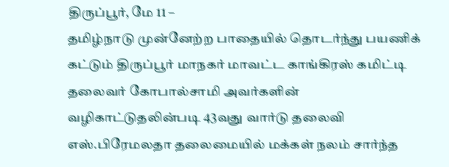திருப்பூர், மே 11 –
தமிழ்நாடு முன்னேற்ற பாதையில் தொடர்ந்து பயணிக் கட்டும் திருப்பூர் மாநகர் மாவட்ட காங்கிரஸ் கமிட்டி தலைவர் கோபால்சாமி அவர்களின் வழிகாட்டுதலின்படி 43வது வார்டு தலைவி எஸ்.பிரேமலதா தலைமையில் மக்கள் நலம் சார்ந்த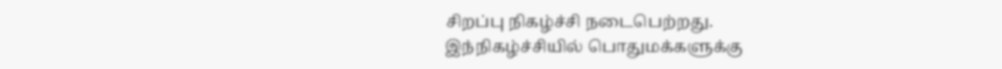சிறப்பு நிகழ்ச்சி நடைபெற்றது.
இந்நிகழ்ச்சியில் பொதுமக்களுக்கு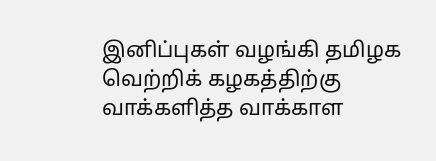இனிப்புகள் வழங்கி தமிழக வெற்றிக் கழகத்திற்கு வாக்களித்த வாக்காள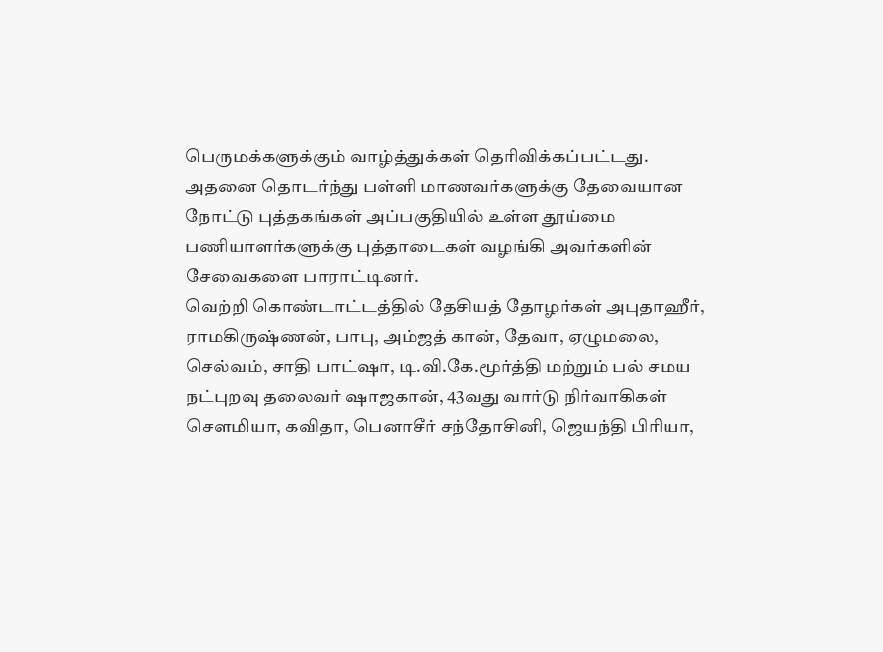பெருமக்களுக்கும் வாழ்த்துக்கள் தெரிவிக்கப்பட்டது. அதனை தொடர்ந்து பள்ளி மாணவர்களுக்கு தேவையான நோட்டு புத்தகங்கள் அப்பகுதியில் உள்ள தூய்மை பணியாளர்களுக்கு புத்தாடைகள் வழங்கி அவர்களின் சேவைகளை பாராட்டினர்.
வெற்றி கொண்டாட்டத்தில் தேசியத் தோழர்கள் அபுதாஹீர், ராமகிருஷ்ணன், பாபு, அம்ஜத் கான், தேவா, ஏழுமலை, செல்வம், சாதி பாட்ஷா, டி.வி.கே.மூர்த்தி மற்றும் பல் சமய நட்புறவு தலைவர் ஷாஜகான், 43வது வார்டு நிர்வாகிகள் சௌமியா, கவிதா, பெனாசீர் சந்தோசினி, ஜெயந்தி பிரியா,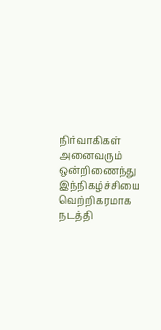நிர்வாகிகள் அனைவரும் ஒன்றிணைந்து இந்நிகழ்ச்சியை வெற்றிகரமாக நடத்தி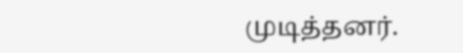முடித்தனர்.